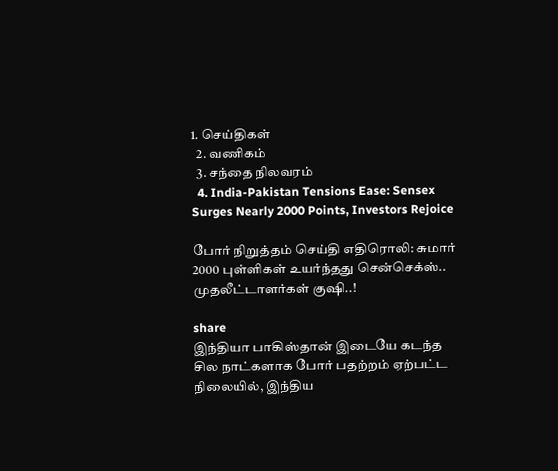1. செய்திகள்
  2. வ‌ணிக‌ம்
  3. சந்தை நிலவரம்
  4. India-Pakistan Tensions Ease: Sensex Surges Nearly 2000 Points, Investors Rejoice

போர் நிறுத்தம் செய்தி எதிரொலி: சுமார் 2000 புள்ளிகள் உயர்ந்தது சென்செக்ஸ்.. முதலீட்டாளர்கள் குஷி..!

share
இந்தியா பாகிஸ்தான் இடையே கடந்த சில நாட்களாக போர் பதற்றம் ஏற்பட்ட நிலையில், இந்திய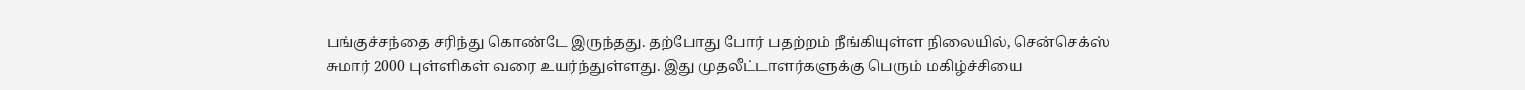பங்குச்சந்தை சரிந்து கொண்டே இருந்தது. தற்போது போர் பதற்றம் நீங்கியுள்ள நிலையில், சென்செக்ஸ் சுமார் 2000 புள்ளிகள் வரை உயர்ந்துள்ளது. இது முதலீட்டாளர்களுக்கு பெரும் மகிழ்ச்சியை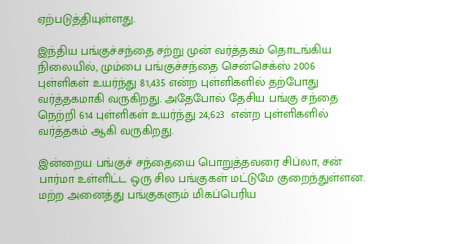ஏற்படுத்தியுள்ளது.

இந்திய பங்குச்சந்தை சற்று முன் வர்த்தகம் தொடங்கிய நிலையில், மும்பை பங்குச்சந்தை சென்செக்ஸ் 2006 புள்ளிகள் உயர்ந்து 81,435 என்ற புள்ளிகளில் தற்போது வர்த்தகமாகி வருகிறது. அதேபோல் தேசிய பங்கு சந்தை நெற்றி 614 புள்ளிகள் உயர்ந்து 24,623  என்ற புள்ளிகளில் வர்த்தகம் ஆகி வருகிறது.

இன்றைய பங்குச் சந்தையை பொறுத்தவரை சிப்லா, சன் பார்மா உள்ளிட்ட ஒரு சில பங்குகள் மட்டுமே குறைந்துள்ளன. மற்ற அனைத்து பங்குகளும் மிகப்பெரிய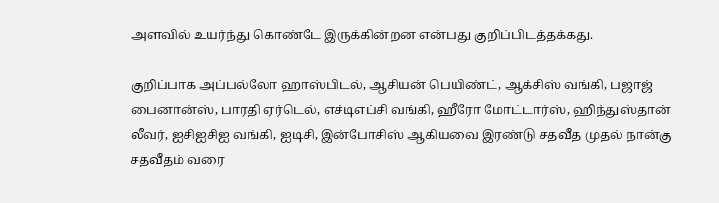அளவில் உயர்ந்து கொண்டே இருக்கின்றன என்பது குறிப்பிடத்தக்கது.

குறிப்பாக அப்பல்லோ ஹாஸ்பிடல், ஆசியன் பெயிண்ட், ஆக்சிஸ் வங்கி, பஜாஜ் பைனான்ஸ், பாரதி ஏர்டெல், எச்டிஎப்சி வங்கி, ஹீரோ மோட்டார்ஸ், ஹிந்துஸ்தான் லீவர், ஐசிஐசிஐ வங்கி, ஐடிசி, இன்போசிஸ் ஆகியவை இரண்டு சதவீத முதல் நான்கு சதவீதம் வரை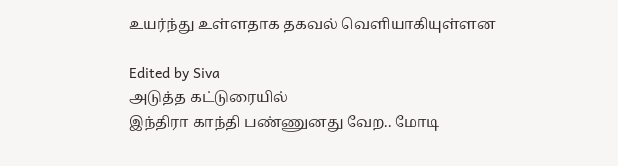உயர்ந்து உள்ளதாக தகவல் வெளியாகியுள்ளன

Edited by Siva
அடுத்த கட்டுரையில்
இந்திரா காந்தி பண்ணுனது வேற.. மோடி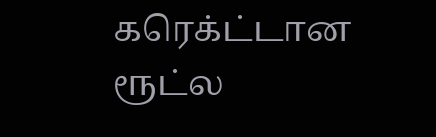கரெக்ட்டான ரூட்ல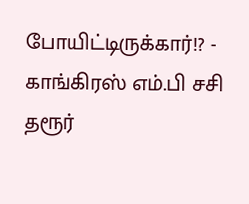போயிட்டிருக்கார்!? - காங்கிரஸ் எம்.பி சசி தரூர்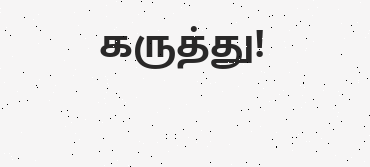கருத்து!